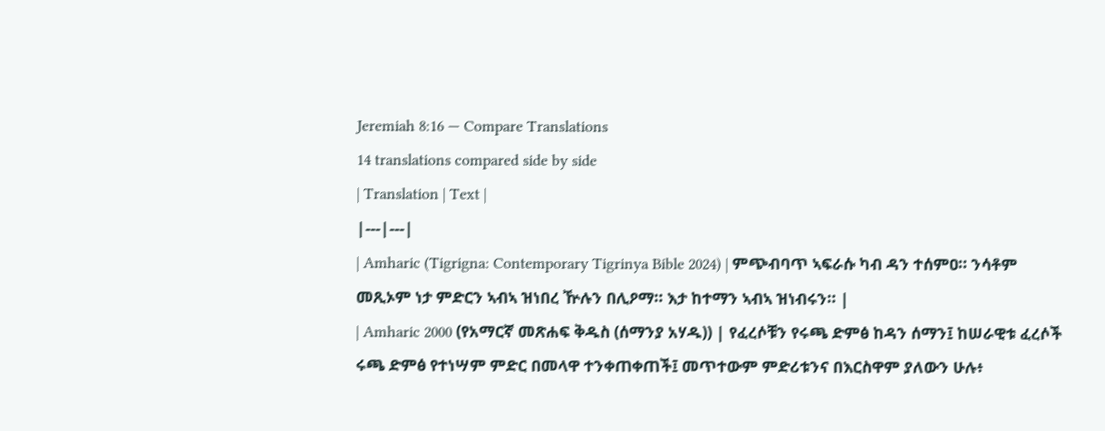Jeremiah 8:16 — Compare Translations
14 translations compared side by side
| Translation | Text |
|---|---|
| Amharic (Tigrigna: Contemporary Tigrinya Bible 2024) | ምጭብባጥ ኣፍራሱ ካብ ዳን ተሰምዐ። ንሳቶም መጺኦም ነታ ምድርን ኣብኣ ዝነበረ ዅሉን በሊዖማ። እታ ከተማን ኣብኣ ዝነብሩን። |
| Amharic 2000 (የአማርኛ መጽሐፍ ቅዱስ (ሰማንያ አሃዱ)) | የፈረሶቹን የሩጫ ድምፅ ከዳን ሰማን፤ ከሠራዊቱ ፈረሶች ሩጫ ድምፅ የተነሣም ምድር በመላዋ ተንቀጠቀጠች፤ መጥተውም ምድሪቱንና በእርስዋም ያለውን ሁሉ፥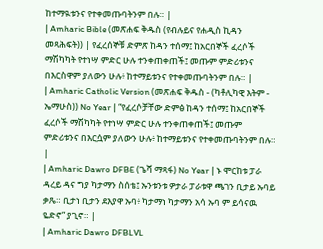ከተማዪቱንና የተቀመጡባትንም በሉ። |
| Amharic Bible (መጽሐፍ ቅዱስ (የብሉይና የሐዲስ ኪዳን መጻሕፍት)) | የፈረሰኞቹ ድምጽ ከዳን ተሰማ፤ ከአርበኞች ፈረሶች ማሽካካት የተነሣ ምድር ሁሉ ተንቀጠቀጠች፤ መጡም ምድሪቱንና በእርስዋም ያለውን ሁሉ፥ ከተማይቱንና የተቀመጡባትንም በሉ። |
| Amharic Catholic Version (መጽሐፍ ቅዱስ - (ካቶሊካዊ እትም - ኤማሁስ)) No Year | “የፈረሶቻቸው ድምፅ ከዳን ተሰማ፤ ከአርበኞች ፈረሶች ማሽካካት የተነሣ ምድር ሁሉ ተንቀጠቀጠች፤ መጡም ምድሪቱንና በእርሷም ያለውን ሁሉ፥ ከተማይቱንና የተቀመጡባትንም በሉ። |
| Amharic Dawro DFBE (ጌሻ ማጻፋ) No Year | ኑ ሞርከቱ ፓራ ዳረይ ዳና ግያ ካታማን ስሰቴ፤ ኡንቱንቱ ዎታራ ፓራቱዋ ጫገን ቢታይ ኡባይ ቃጼ። ቢታነ ቢታን ደእያዋ ኡባ፥ ካታማነ ካታማን አሳ ኡባ ም ይሳናዉ ዬድኖ” ያጊኖ። |
| Amharic Dawro DFBLVL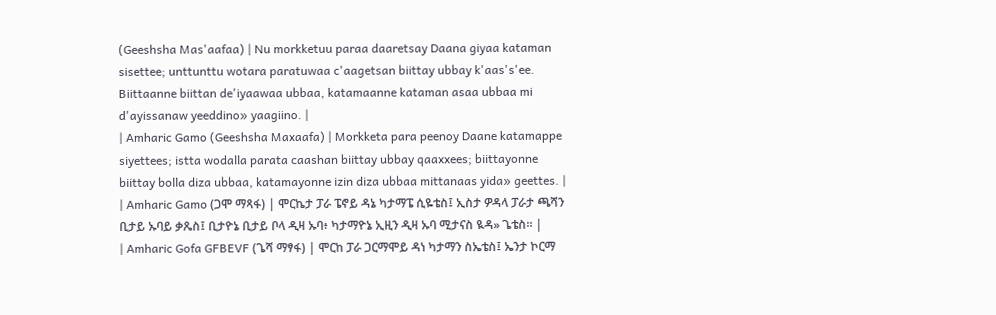(Geeshsha Mas'aafaa) | Nu morkketuu paraa daaretsay Daana giyaa kataman sisettee; unttunttu wotara paratuwaa c'aagetsan biittay ubbay k'aas's'ee. Biittaanne biittan de'iyaawaa ubbaa, katamaanne kataman asaa ubbaa mi d'ayissanaw yeeddino» yaagiino. |
| Amharic Gamo (Geeshsha Maxaafa) | Morkketa para peenoy Daane katamappe siyettees; istta wodalla parata caashan biittay ubbay qaaxxees; biittayonne biittay bolla diza ubbaa, katamayonne izin diza ubbaa mittanaas yida» geettes. |
| Amharic Gamo (ጋሞ ማጻፋ) | ሞርኬታ ፓራ ፔኖይ ዳኔ ካታማፔ ሲዬቴስ፤ ኢስታ ዎዳላ ፓራታ ጫሻን ቢታይ ኡባይ ቃጼስ፤ ቢታዮኔ ቢታይ ቦላ ዲዛ ኡባ፥ ካታማዮኔ ኢዚን ዲዛ ኡባ ሚታናስ ዪዳ» ጌቴስ። |
| Amharic Gofa GFBEVF (ጌሻ ማፃፋ) | ሞርከ ፓራ ጋርማሞይ ዳነ ካታማን ስኤቴስ፤ ኤንታ ኮርማ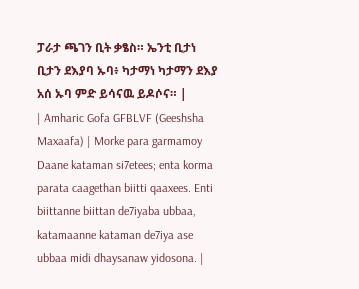ፓራታ ጫገን ቢት ቃፄስ። ኤንቲ ቢታነ ቢታን ደእያባ ኡባ፥ ካታማነ ካታማን ደእያ አሰ ኡባ ምድ ይሳናዉ ይዶሶና። |
| Amharic Gofa GFBLVF (Geeshsha Maxaafa) | Morke para garmamoy Daane kataman si7etees; enta korma parata caagethan biitti qaaxees. Enti biittanne biittan de7iyaba ubbaa, katamaanne kataman de7iya ase ubbaa midi dhaysanaw yidosona. |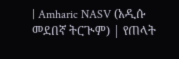| Amharic NASV (አዲሱ መደበኛ ትርጒም) | የጠላት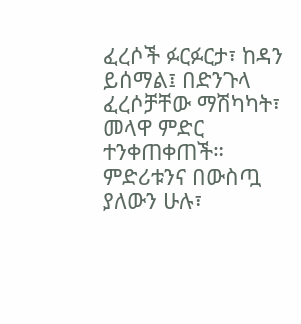ፈረሶች ፉርፉርታ፣ ከዳን ይሰማል፤ በድንጉላ ፈረሶቻቸው ማሽካካት፣ መላዋ ምድር ተንቀጠቀጠች። ምድሪቱንና በውስጧ ያለውን ሁሉ፣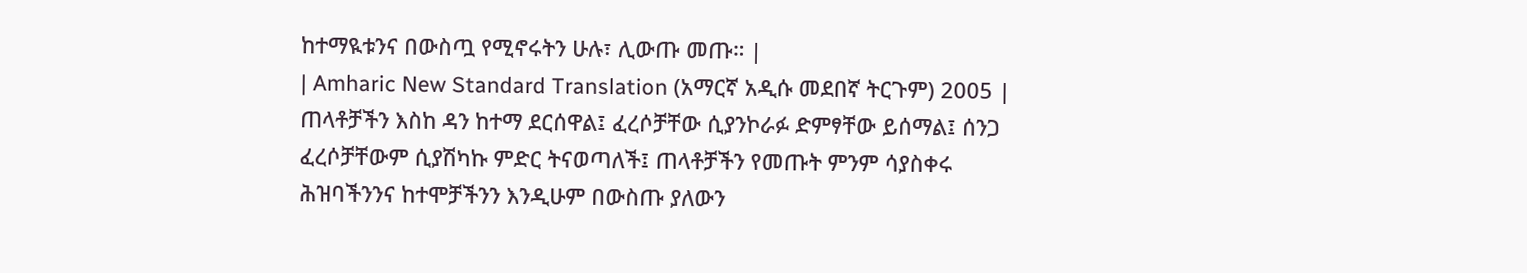ከተማዪቱንና በውስጧ የሚኖሩትን ሁሉ፣ ሊውጡ መጡ። |
| Amharic New Standard Translation (አማርኛ አዲሱ መደበኛ ትርጉም) 2005 | ጠላቶቻችን እስከ ዳን ከተማ ደርሰዋል፤ ፈረሶቻቸው ሲያንኮራፉ ድምፃቸው ይሰማል፤ ሰንጋ ፈረሶቻቸውም ሲያሽካኩ ምድር ትናወጣለች፤ ጠላቶቻችን የመጡት ምንም ሳያስቀሩ ሕዝባችንንና ከተሞቻችንን እንዲሁም በውስጡ ያለውን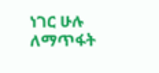ነገር ሁሉ ለማጥፋት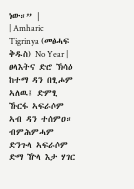ነው።” |
| Amharic Tigrinya (መፅሓፍ ቅዱስ) No Year | ፀላእትና ድሮ ኽሳዕ ከተማ ዳን በፂሖም ኣለዉ፤ ድምፂ ኹርፋ ኣፍራሶም ኣብ ዳን ተሰምዐ። ብምሕምሓም ድንጉላ ኣፍራሶም ድማ ዅላ እታ ሃገር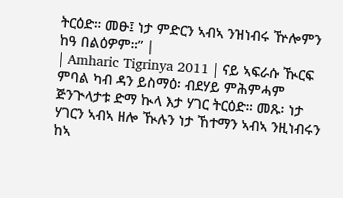ትርዕድ። መፁ፤ ነታ ምድርን ኣብኣ ንዝነብሩ ዅሎምን ከዓ በልዕዎም።” |
| Amharic Tigrinya 2011 | ናይ ኣፍራሱ ዂርፍ ምባል ካብ ዳን ይስማዕ፡ ብደሃይ ምሕምሓም ጅንጒላታቱ ድማ ኲላ እታ ሃገር ትርዕድ። መጹ፡ ነታ ሃገርን ኣብኣ ዘሎ ዂሉን ነታ ኸተማን ኣብኣ ንዚነብሩን ከኣ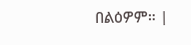በልዕዎም። |